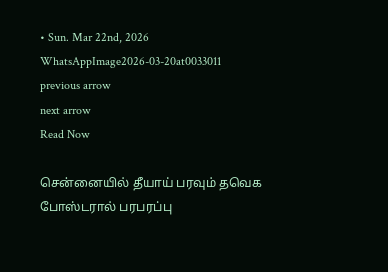• Sun. Mar 22nd, 2026
WhatsAppImage2026-03-20at0033011
previous arrow
next arrow
Read Now

சென்னையில் தீயாய் பரவும் தவெக போஸ்டரால் பரபரப்பு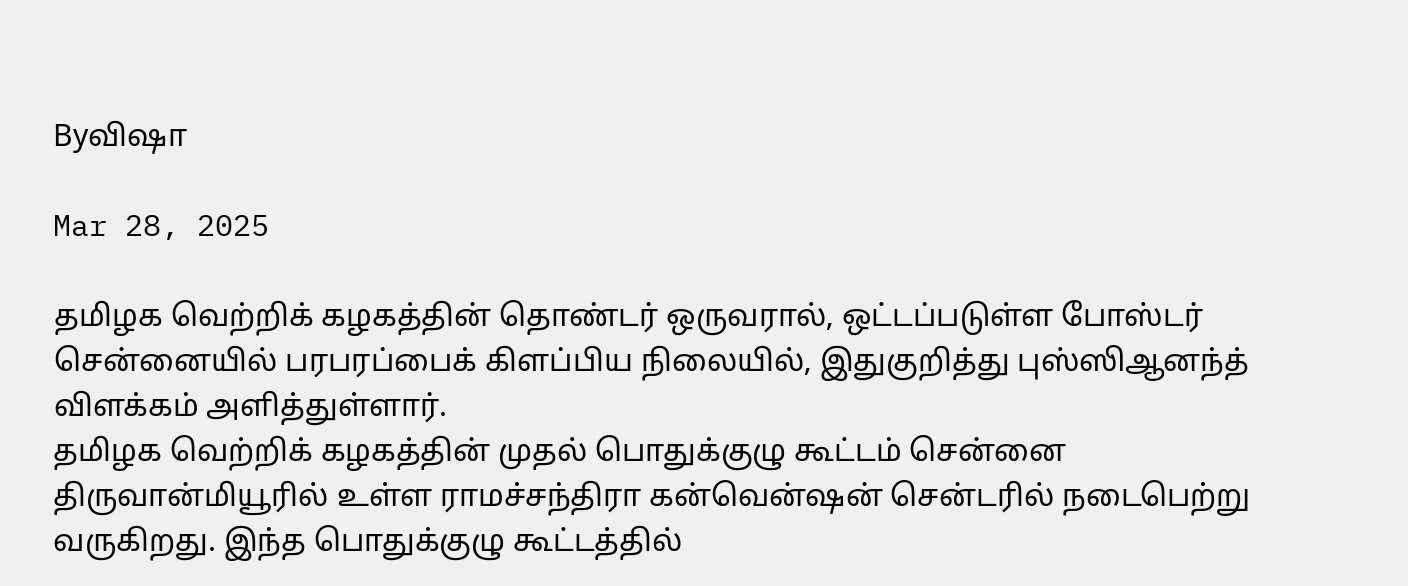Byவிஷா

Mar 28, 2025

தமிழக வெற்றிக் கழகத்தின் தொண்டர் ஒருவரால், ஒட்டப்படுள்ள போஸ்டர் சென்னையில் பரபரப்பைக் கிளப்பிய நிலையில், இதுகுறித்து புஸ்ஸிஆனந்த் விளக்கம் அளித்துள்ளார்.
தமிழக வெற்றிக் கழகத்தின் முதல் பொதுக்குழு கூட்டம் சென்னை திருவான்மியூரில் உள்ள ராமச்சந்திரா கன்வென்ஷன் சென்டரில் நடைபெற்று வருகிறது. இந்த பொதுக்குழு கூட்டத்தில்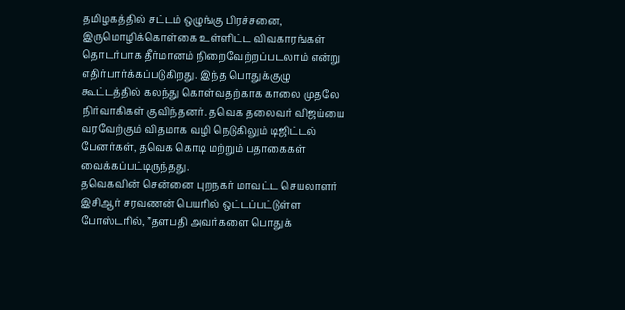தமிழகத்தில் சட்டம் ஒழுங்கு பிரச்சனை, இருமொழிக்கொள்கை உள்ளிட்ட விவகாரங்கள் தொடர்பாக தீர்மானம் நிறைவேற்றப்படலாம் என்று எதிர்பார்க்கப்படுகிறது. இந்த பொதுக்குழு கூட்டத்தில் கலந்து கொள்வதற்காக காலை முதலே நிர்வாகிகள் குவிந்தனர். தவெக தலைவர் விஜய்யை வரவேற்கும் விதமாக வழி நெடுகிலும் டிஜிட்டல் பேனர்கள், தவெக கொடி மற்றும் பதாகைகள் வைக்கப்பட்டிருந்தது.
தவெகவின் சென்னை புறநகர் மாவட்ட செயலாளர் இசிஆர் சரவணன் பெயரில் ஒட்டப்பட்டுள்ள போஸ்டரில், ”தளபதி அவர்களை பொதுக்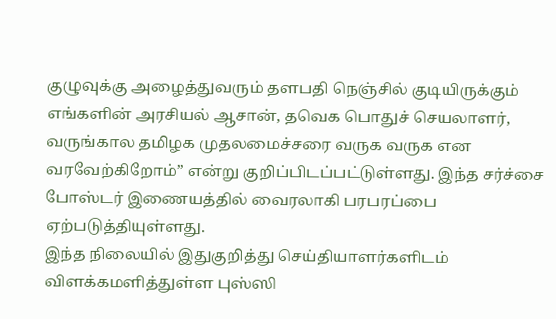குழுவுக்கு அழைத்துவரும் தளபதி நெஞ்சில் குடியிருக்கும் எங்களின் அரசியல் ஆசான், தவெக பொதுச் செயலாளர், வருங்கால தமிழக முதலமைச்சரை வருக வருக என வரவேற்கிறோம்” என்று குறிப்பிடப்பட்டுள்ளது. இந்த சர்ச்சை போஸ்டர் இணையத்தில் வைரலாகி பரபரப்பை ஏற்படுத்தியுள்ளது.
இந்த நிலையில் இதுகுறித்து செய்தியாளர்களிடம் விளக்கமளித்துள்ள புஸ்ஸி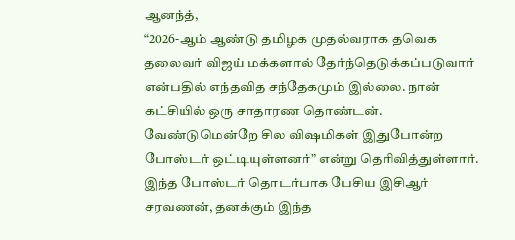ஆனந்த்,
“2026-ஆம் ஆண்டு தமிழக முதல்வராக தவெக தலைவர் விஜய் மக்களால் தேர்ந்தெடுக்கப்படுவார் என்பதில் எந்தவித சந்தேகமும் இல்லை. நான் கட்சியில் ஒரு சாதாரண தொண்டன். வேண்டுமென்றே சில விஷமிகள் இதுபோன்ற போஸ்டர் ஒட்டியுள்ளனர்” என்று தெரிவித்துள்ளார்.
இந்த போஸ்டர் தொடர்பாக பேசிய இசிஆர் சரவணன், தனக்கும் இந்த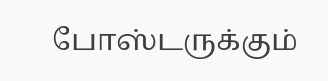போஸ்டருக்கும்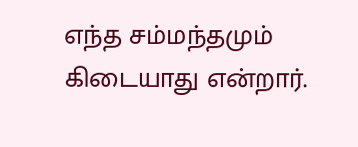எந்த சம்மந்தமும் கிடையாது என்றார்.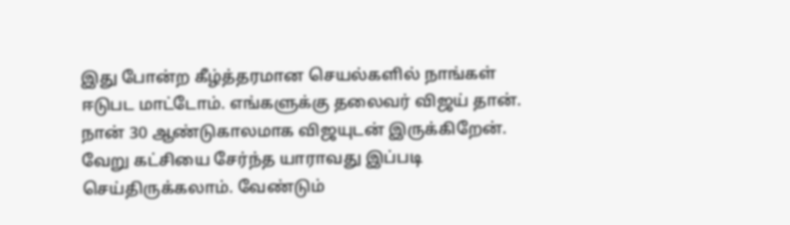இது போன்ற கீழ்த்தரமான செயல்களில் நாங்கள் ஈடுபட மாட்டோம். எங்களுக்கு தலைவர் விஜய் தான். நான் 30 ஆண்டுகாலமாக விஜயுடன் இருக்கிறேன். வேறு கட்சியை சேர்ந்த யாராவது இப்படி செய்திருக்கலாம். வேண்டும்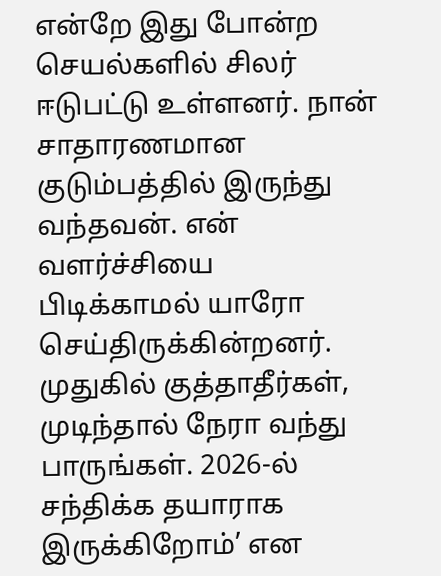என்றே இது போன்ற செயல்களில் சிலர் ஈடுபட்டு உள்ளனர். நான் சாதாரணமான குடும்பத்தில் இருந்து வந்தவன். என் வளர்ச்சியை பிடிக்காமல் யாரோ செய்திருக்கின்றனர். முதுகில் குத்தாதீர்கள், முடிந்தால் நேரா வந்து பாருங்கள். 2026-ல் சந்திக்க தயாராக இருக்கிறோம்’ என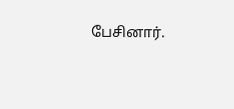பேசினார்.